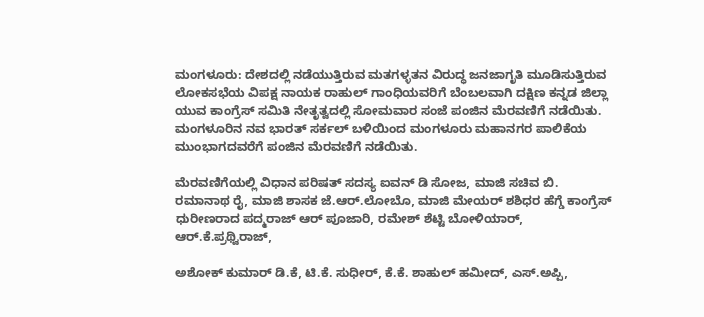ಮಂಗಳೂರು: ದೇಶದಲ್ಲಿ ನಡೆಯುತ್ತಿರುವ ಮತಗಳ್ಳತನ ವಿರುದ್ಧ ಜನಜಾಗೃತಿ ಮೂಡಿಸುತ್ತಿರುವ ಲೋಕಸಭೆಯ ವಿಪಕ್ಷ ನಾಯಕ ರಾಹುಲ್ ಗಾಂಧಿಯವರಿಗೆ ಬೆಂಬಲವಾಗಿ ದಕ್ಷಿಣ ಕನ್ನಡ ಜಿಲ್ಲಾ ಯುವ ಕಾಂಗ್ರೆಸ್ ಸಮಿತಿ ನೇತೃತ್ವದಲ್ಲಿ ಸೋಮವಾರ ಸಂಜೆ ಪಂಜಿನ ಮೆರವಣಿಗೆ ನಡೆಯಿತು. ಮಂಗಳೂರಿನ ನವ ಭಾರತ್ ಸರ್ಕಲ್ ಬಳಿಯಿಂದ ಮಂಗಳೂರು ಮಹಾನಗರ ಪಾಲಿಕೆಯ ಮುಂಭಾಗದವರೆಗೆ ಪಂಜಿನ ಮೆರವಣಿಗೆ ನಡೆಯಿತು.

ಮೆರವಣಿಗೆಯಲ್ಲಿ ವಿಧಾನ ಪರಿಷತ್ ಸದಸ್ಯ ಐವನ್ ಡಿ ಸೋಜ, ಮಾಜಿ ಸಚಿವ ಬಿ. ರಮಾನಾಥ ರೈ, ಮಾಜಿ ಶಾಸಕ ಜೆ.ಆ‌ರ್.ಲೋಬೊ, ಮಾಜಿ ಮೇಯರ್ ಶಶಿಧರ ಹೆಗ್ಡೆ ಕಾಂಗ್ರೆಸ್ ಧುರೀಣರಾದ ಪದ್ಮರಾಜ್ ಆರ್ ಪೂಜಾರಿ, ರಮೇಶ್ ಶೆಟ್ಟಿ ಬೋಳಿಯಾ‌ರ್, ಆ‌ರ್.ಕೆ.ಪ್ರಥ್ವಿರಾಜ್,

ಅಶೋಕ್ ಕುಮಾರ್ ಡಿ.ಕೆ, ಟಿ.ಕೆ. ಸುಧೀರ್, ಕೆ.ಕೆ. ಶಾಹುಲ್ ಹಮೀದ್, ಎಸ್.ಅಪ್ಪಿ,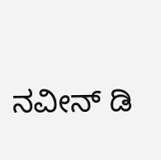ನವೀನ್‌ ಡಿ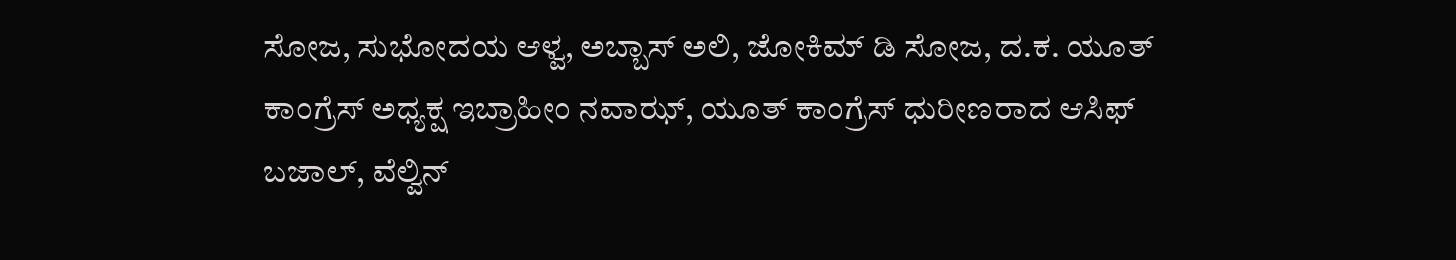ಸೋಜ, ಸುಭೋದಯ ಆಳ್ವ, ಅಬ್ಬಾಸ್ ಅಲಿ, ಜೋಕಿಮ್ ಡಿ ಸೋಜ, ದ.ಕ. ಯೂತ್ ಕಾಂಗ್ರೆಸ್ ಅಧ್ಯಕ್ಷ ಇಬ್ರಾಹೀಂ ನವಾಝ್, ಯೂತ್ ಕಾಂಗ್ರೆಸ್ ಧುರೀಣರಾದ ಆಸಿಫ್ ಬಜಾಲ್, ವೆಲ್ವಿನ್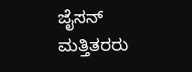ಜೈಸನ್ ಮತ್ತಿತರರು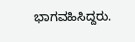ಭಾಗವಹಿಸಿದ್ದರು.